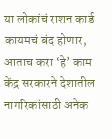या लोकांचं राशन कार्ड कायमचं बंद होणार, आताच करा ‘हे’ काम
केंद्र सरकारने देशातील नागरिकांसाठी अनेक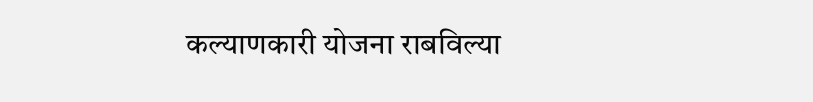कल्याणकारी योजना राबविल्या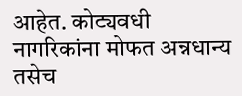आहेत. कोट्यवधी नागरिकांना मोफत अन्नधान्य तसेच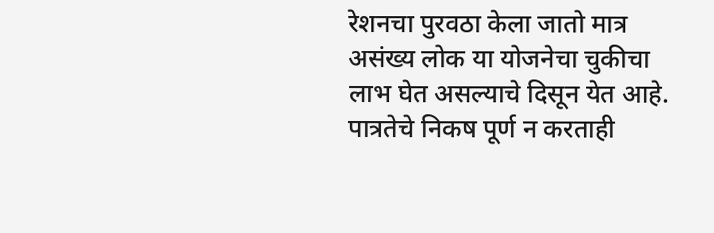रेशनचा पुरवठा केला जातो मात्र असंख्य लोक या योजनेचा चुकीचा लाभ घेत असल्याचे दिसून येत आहे. पात्रतेचे निकष पूर्ण न करताही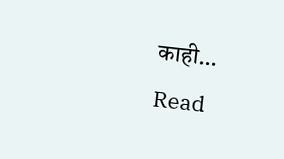काही…
Read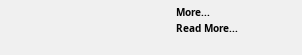More...
Read More...